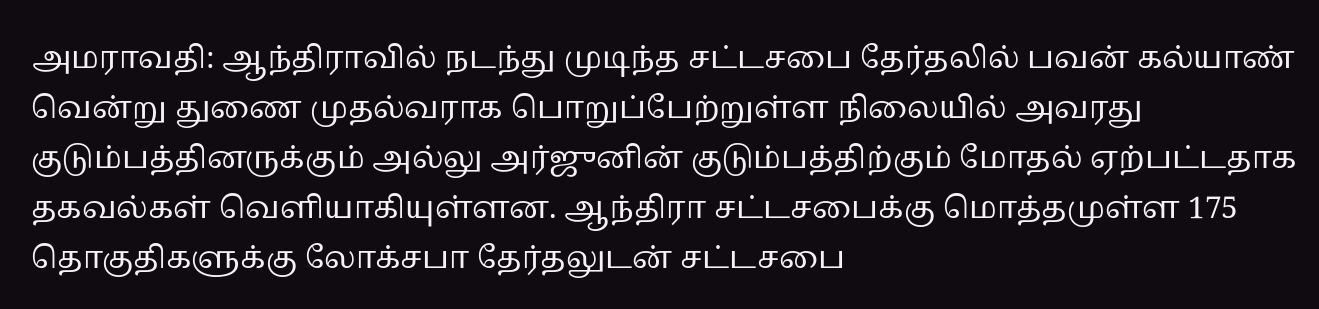அமராவதி: ஆந்திராவில் நடந்து முடிந்த சட்டசபை தேர்தலில் பவன் கல்யாண் வென்று துணை முதல்வராக பொறுப்பேற்றுள்ள நிலையில் அவரது குடும்பத்தினருக்கும் அல்லு அர்ஜுனின் குடும்பத்திற்கும் மோதல் ஏற்பட்டதாக தகவல்கள் வெளியாகியுள்ளன. ஆந்திரா சட்டசபைக்கு மொத்தமுள்ள 175 தொகுதிகளுக்கு லோக்சபா தேர்தலுடன் சட்டசபை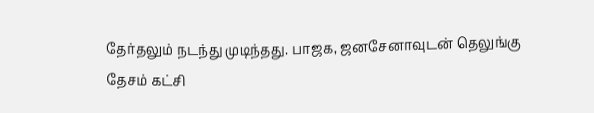தேர்தலும் நடந்து முடிந்தது. பாஜக, ஜனசேனாவுடன் தெலுங்கு தேசம் கட்சி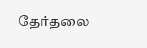தேர்தலை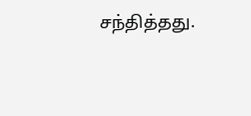சந்தித்தது.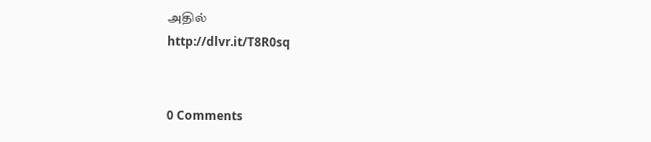அதில்
http://dlvr.it/T8R0sq


0 Comments